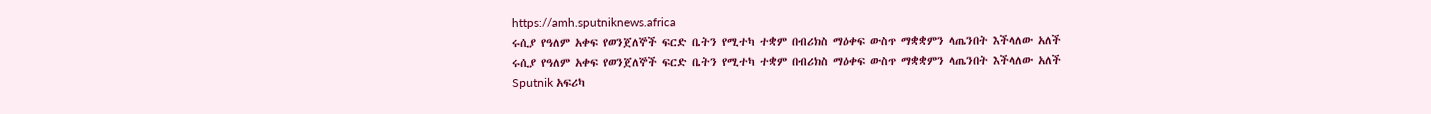https://amh.sputniknews.africa
ሩሲያ የዓለም አቀፍ የወንጀለኞች ፍርድ ቤትን የሚተካ ተቋም በብሪክስ ማዕቀፍ ውስጥ ማቋቋምን ላጤንበት እችላለው አለች
ሩሲያ የዓለም አቀፍ የወንጀለኞች ፍርድ ቤትን የሚተካ ተቋም በብሪክስ ማዕቀፍ ውስጥ ማቋቋምን ላጤንበት እችላለው አለች
Sputnik አፍሪካ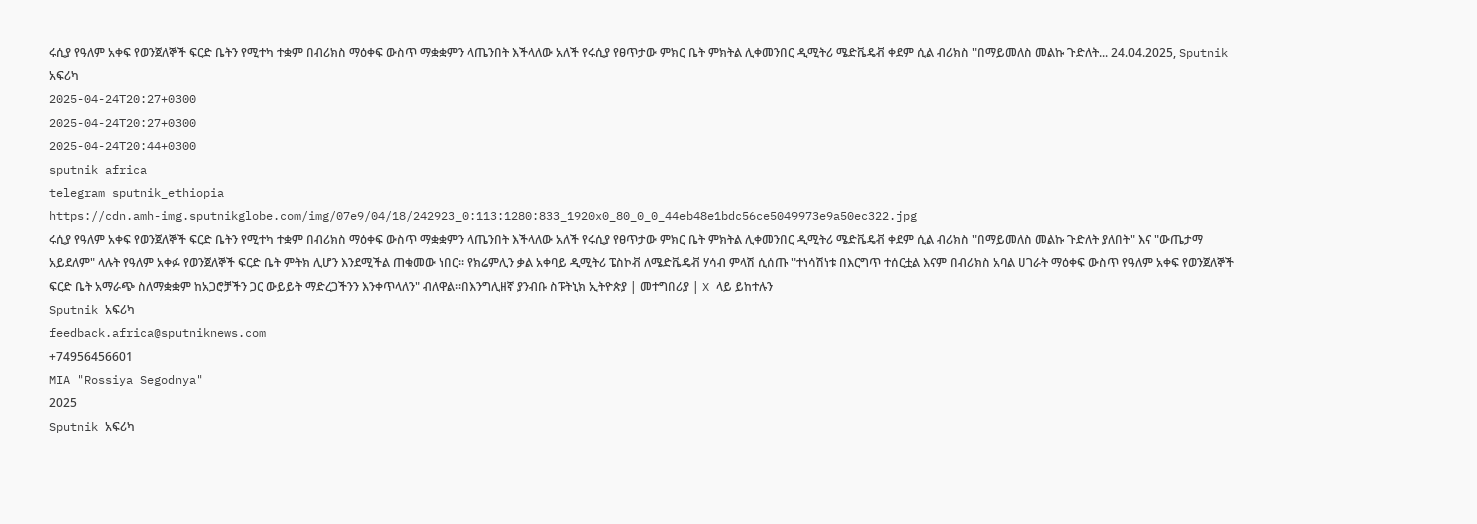ሩሲያ የዓለም አቀፍ የወንጀለኞች ፍርድ ቤትን የሚተካ ተቋም በብሪክስ ማዕቀፍ ውስጥ ማቋቋምን ላጤንበት እችላለው አለች የሩሲያ የፀጥታው ምክር ቤት ምክትል ሊቀመንበር ዲሚትሪ ሜድቬዴቭ ቀደም ሲል ብሪክስ "በማይመለስ መልኩ ጉድለት... 24.04.2025, Sputnik አፍሪካ
2025-04-24T20:27+0300
2025-04-24T20:27+0300
2025-04-24T20:44+0300
sputnik africa
telegram sputnik_ethiopia
https://cdn.amh-img.sputnikglobe.com/img/07e9/04/18/242923_0:113:1280:833_1920x0_80_0_0_44eb48e1bdc56ce5049973e9a50ec322.jpg
ሩሲያ የዓለም አቀፍ የወንጀለኞች ፍርድ ቤትን የሚተካ ተቋም በብሪክስ ማዕቀፍ ውስጥ ማቋቋምን ላጤንበት እችላለው አለች የሩሲያ የፀጥታው ምክር ቤት ምክትል ሊቀመንበር ዲሚትሪ ሜድቬዴቭ ቀደም ሲል ብሪክስ "በማይመለስ መልኩ ጉድለት ያለበት" እና "ውጤታማ አይደለም" ላሉት የዓለም አቀፉ የወንጀለኞች ፍርድ ቤት ምትክ ሊሆን እንደሚችል ጠቁመው ነበር። የክሬምሊን ቃል አቀባይ ዲሚትሪ ፔስኮቭ ለሜድቬዴቭ ሃሳብ ምላሽ ሲሰጡ "ተነሳሽነቱ በእርግጥ ተሰርቷል እናም በብሪክስ አባል ሀገራት ማዕቀፍ ውስጥ የዓለም አቀፍ የወንጀለኞች ፍርድ ቤት አማራጭ ስለማቋቋም ከአጋሮቻችን ጋር ውይይት ማድረጋችንን እንቀጥላለን" ብለዋል።በእንግሊዘኛ ያንብቡ ስፑትኒክ ኢትዮጵያ | መተግበሪያ | X ላይ ይከተሉን
Sputnik አፍሪካ
feedback.africa@sputniknews.com
+74956456601
MIA "Rossiya Segodnya"
2025
Sputnik አፍሪካ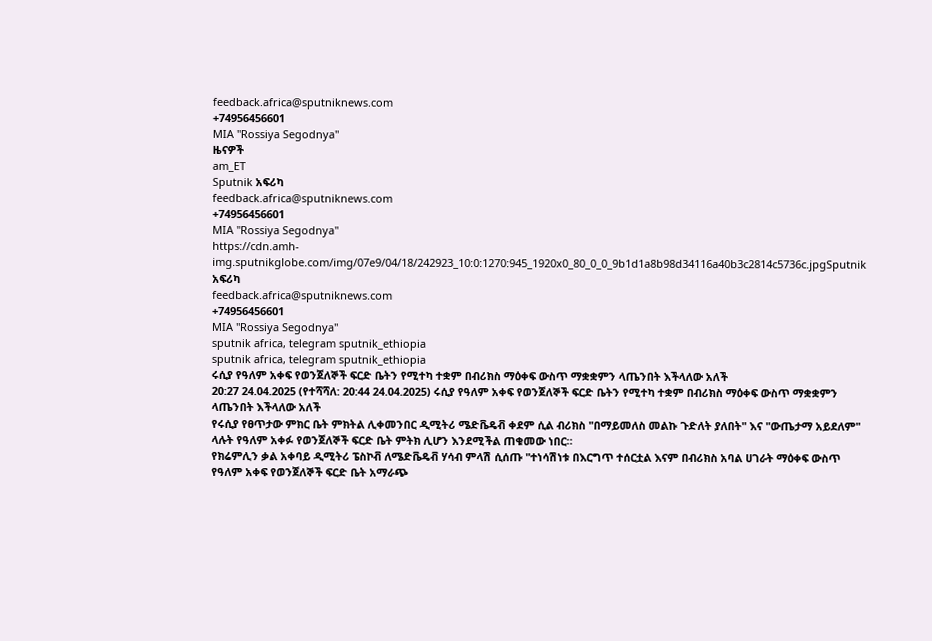feedback.africa@sputniknews.com
+74956456601
MIA "Rossiya Segodnya"
ዜናዎች
am_ET
Sputnik አፍሪካ
feedback.africa@sputniknews.com
+74956456601
MIA "Rossiya Segodnya"
https://cdn.amh-img.sputnikglobe.com/img/07e9/04/18/242923_10:0:1270:945_1920x0_80_0_0_9b1d1a8b98d34116a40b3c2814c5736c.jpgSputnik አፍሪካ
feedback.africa@sputniknews.com
+74956456601
MIA "Rossiya Segodnya"
sputnik africa, telegram sputnik_ethiopia
sputnik africa, telegram sputnik_ethiopia
ሩሲያ የዓለም አቀፍ የወንጀለኞች ፍርድ ቤትን የሚተካ ተቋም በብሪክስ ማዕቀፍ ውስጥ ማቋቋምን ላጤንበት እችላለው አለች
20:27 24.04.2025 (የተሻሻለ: 20:44 24.04.2025) ሩሲያ የዓለም አቀፍ የወንጀለኞች ፍርድ ቤትን የሚተካ ተቋም በብሪክስ ማዕቀፍ ውስጥ ማቋቋምን ላጤንበት እችላለው አለች
የሩሲያ የፀጥታው ምክር ቤት ምክትል ሊቀመንበር ዲሚትሪ ሜድቬዴቭ ቀደም ሲል ብሪክስ "በማይመለስ መልኩ ጉድለት ያለበት" እና "ውጤታማ አይደለም" ላሉት የዓለም አቀፉ የወንጀለኞች ፍርድ ቤት ምትክ ሊሆን እንደሚችል ጠቁመው ነበር።
የክሬምሊን ቃል አቀባይ ዲሚትሪ ፔስኮቭ ለሜድቬዴቭ ሃሳብ ምላሽ ሲሰጡ "ተነሳሽነቱ በእርግጥ ተሰርቷል እናም በብሪክስ አባል ሀገራት ማዕቀፍ ውስጥ የዓለም አቀፍ የወንጀለኞች ፍርድ ቤት አማራጭ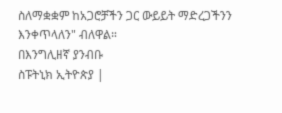ስለማቋቋም ከአጋሮቻችን ጋር ውይይት ማድረጋችንን እንቀጥላለን" ብለዋል።
በእንግሊዘኛ ያንብቡ
ስፑትኒክ ኢትዮጵያ |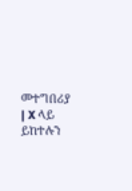መተግበሪያ | X ላይ ይከተሉን